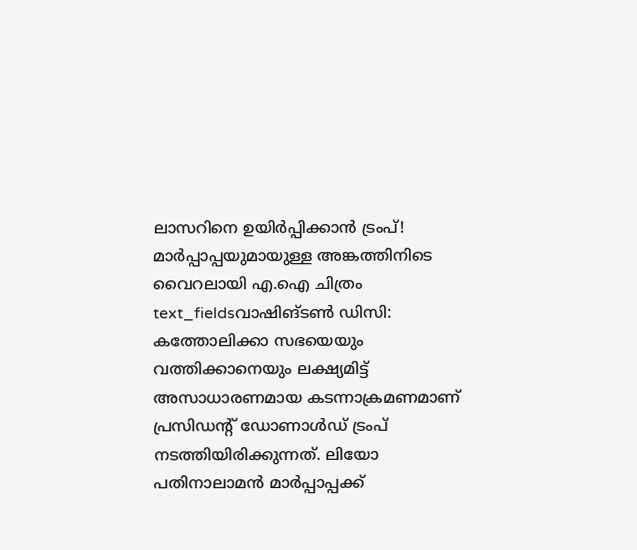ലാസറിനെ ഉയിർപ്പിക്കാൻ ട്രംപ്! മാർപ്പാപ്പയുമായുള്ള അങ്കത്തിനിടെ വൈറലായി എ.ഐ ചിത്രം
text_fieldsവാഷിങ്ടൺ ഡിസി: കത്തോലിക്കാ സഭയെയും വത്തിക്കാനെയും ലക്ഷ്യമിട്ട് അസാധാരണമായ കടന്നാക്രമണമാണ് പ്രസിഡന്റ് ഡോണാൾഡ് ട്രംപ് നടത്തിയിരിക്കുന്നത്. ലിയോ പതിനാലാമൻ മാർപ്പാപ്പക്ക്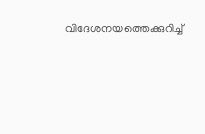വിദേശനയത്തെക്കുറിച്ച്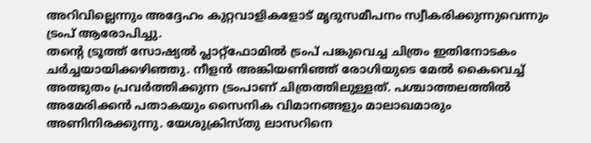അറിവില്ലെന്നും അദ്ദേഹം കുറ്റവാളികളോട് മൃദുസമീപനം സ്വീകരിക്കുന്നുവെന്നും ട്രംപ് ആരോപിച്ചു.
തന്റെ ട്രൂത്ത് സോഷ്യൽ പ്ലാറ്റ്ഫോമിൽ ട്രംപ് പങ്കുവെച്ച ചിത്രം ഇതിനോടകം ചർച്ചയായിക്കഴിഞ്ഞു. നീളൻ അങ്കിയണിഞ്ഞ് രോഗിയുടെ മേൽ കൈവെച്ച് അത്ഭുതം പ്രവർത്തിക്കുന്ന ട്രംപാണ് ചിത്രത്തിലുള്ളത്. പശ്ചാത്തലത്തിൽ അമേരിക്കൻ പതാകയും സൈനിക വിമാനങ്ങളും മാലാഖമാരും അണിനിരക്കുന്നു. യേശുക്രിസ്തു ലാസറിനെ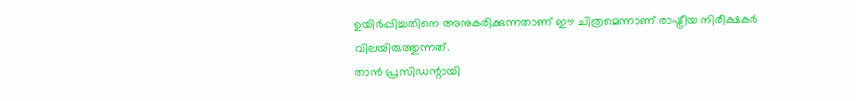ഉയിർപ്പിച്ചതിനെ അനുകരിക്കുന്നതാണ് ഈ ചിത്രമെന്നാണ് രാഷ്ട്രീയ നിരീക്ഷകർ വിലയിരുത്തുന്നത്.
താൻ പ്രസിഡന്റായി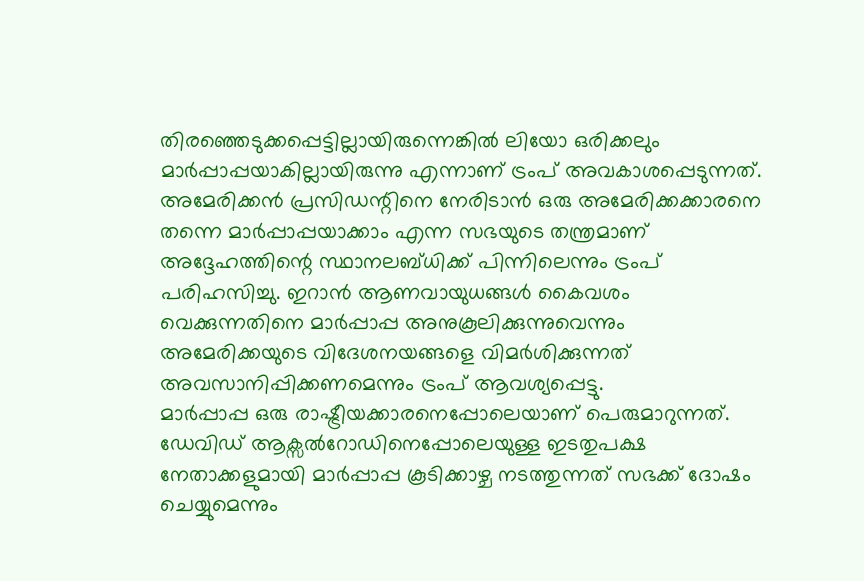തിരഞ്ഞെടുക്കപ്പെട്ടില്ലായിരുന്നെങ്കിൽ ലിയോ ഒരിക്കലും മാർപ്പാപ്പയാകില്ലായിരുന്നു എന്നാണ് ട്രംപ് അവകാശപ്പെടുന്നത്. അമേരിക്കൻ പ്രസിഡന്റിനെ നേരിടാൻ ഒരു അമേരിക്കക്കാരനെ തന്നെ മാർപ്പാപ്പയാക്കാം എന്ന സഭയുടെ തന്ത്രമാണ് അദ്ദേഹത്തിന്റെ സ്ഥാനലബ്ധിക്ക് പിന്നിലെന്നും ട്രംപ് പരിഹസിച്ചു. ഇറാൻ ആണവായുധങ്ങൾ കൈവശം വെക്കുന്നതിനെ മാർപ്പാപ്പ അനുകൂലിക്കുന്നുവെന്നും അമേരിക്കയുടെ വിദേശനയങ്ങളെ വിമർശിക്കുന്നത് അവസാനിപ്പിക്കണമെന്നും ട്രംപ് ആവശ്യപ്പെട്ടു.
മാർപ്പാപ്പ ഒരു രാഷ്ട്രീയക്കാരനെപ്പോലെയാണ് പെരുമാറുന്നത്. ഡേവിഡ് ആക്സൽറോഡിനെപ്പോലെയുള്ള ഇടതുപക്ഷ നേതാക്കളുമായി മാർപ്പാപ്പ കൂടിക്കാഴ്ച നടത്തുന്നത് സഭക്ക് ദോഷം ചെയ്യുമെന്നും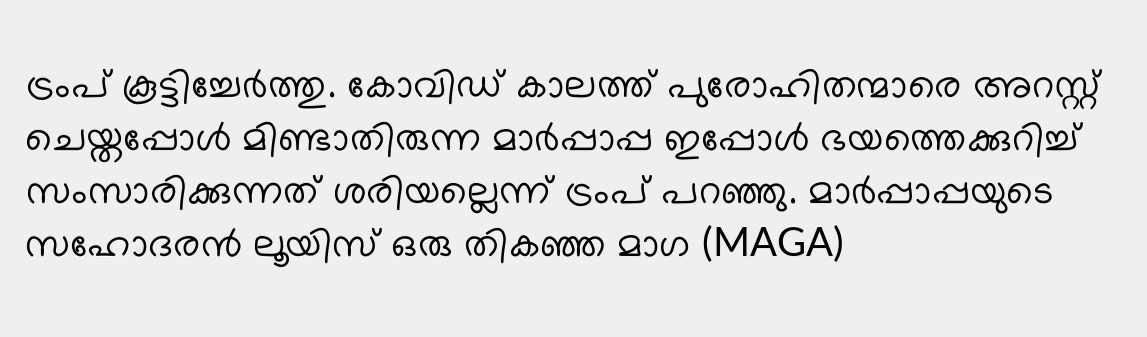ട്രംപ് കൂട്ടിച്ചേർത്തു. കോവിഡ് കാലത്ത് പുരോഹിതന്മാരെ അറസ്റ്റ് ചെയ്തപ്പോൾ മിണ്ടാതിരുന്ന മാർപ്പാപ്പ ഇപ്പോൾ ഭയത്തെക്കുറിച്ച് സംസാരിക്കുന്നത് ശരിയല്ലെന്ന് ട്രംപ് പറഞ്ഞു. മാർപ്പാപ്പയുടെ സഹോദരൻ ലൂയിസ് ഒരു തികഞ്ഞ മാഗ (MAGA)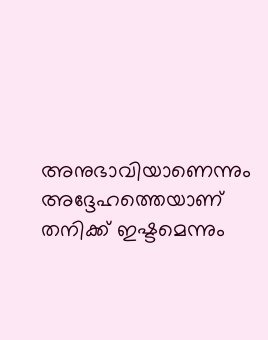അനുഭാവിയാണെന്നും അദ്ദേഹത്തെയാണ് തനിക്ക് ഇഷ്ടമെന്നും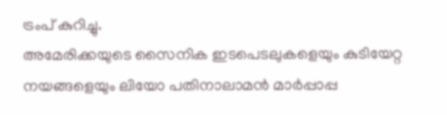ട്രംപ് കുറിച്ചു.
അമേരിക്കയുടെ സൈനിക ഇടപെടലുകളെയും കുടിയേറ്റ നയങ്ങളെയും ലിയോ പതിനാലാമൻ മാർപ്പാപ്പ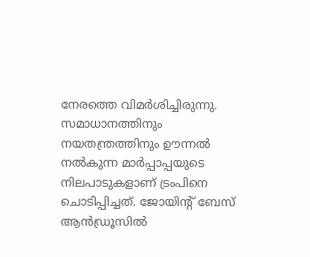നേരത്തെ വിമർശിച്ചിരുന്നു. സമാധാനത്തിനും നയതന്ത്രത്തിനും ഊന്നൽ നൽകുന്ന മാർപ്പാപ്പയുടെ നിലപാടുകളാണ് ട്രംപിനെ ചൊടിപ്പിച്ചത്. ജോയിന്റ് ബേസ് ആൻഡ്രൂസിൽ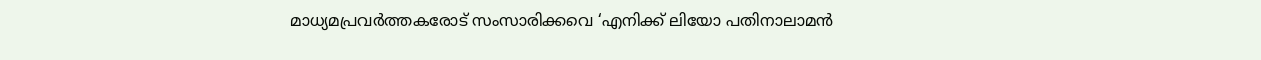മാധ്യമപ്രവർത്തകരോട് സംസാരിക്കവെ ‘എനിക്ക് ലിയോ പതിനാലാമൻ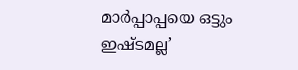മാർപ്പാപ്പയെ ഒട്ടും ഇഷ്ടമല്ല’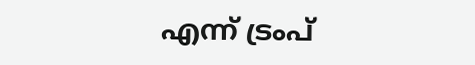എന്ന് ട്രംപ്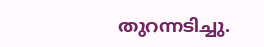തുറന്നടിച്ചു.